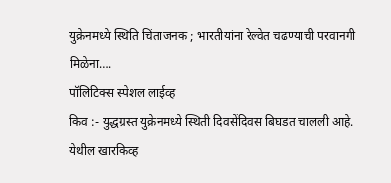युक्रेनमध्ये स्थिति चिंताजनक ; भारतीयांना रेल्वेत चढण्याची परवानगी मिळेना….
पॉलिटिक्स स्पेशल लाईव्ह
किव :- युद्धग्रस्त युक्रेनमध्ये स्थिती दिवसेंदिवस बिघडत चालली आहे. येथील खारकिव्ह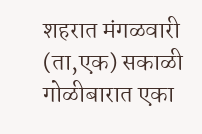शहरात मंगळवारी (ता,एक) सकाळी गोळीबारात एका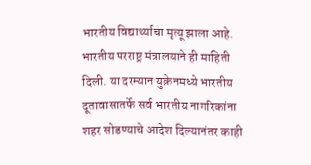भारतीय विद्यार्थ्याचा मृत्यू झाला आहे.
भारतीय परराष्ट्र मंत्रालयाने ही माहिती दिली. या दरम्यान युक्रेनमध्ये भारतीय दूतावासातर्फे सर्व भारतीय नागरिकांना शहर सोडण्याचे आदेश दिल्यानंतर काही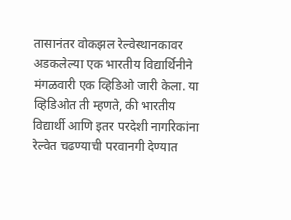तासानंतर वोकझल रेल्वेस्थानकावर अडकलेल्या एक भारतीय विद्यार्थिनीने मंगळवारी एक व्हिडिओ जारी केला. या व्हिडिओत ती म्हणते, की भारतीय विद्यार्थी आणि इतर परदेशी नागरिकांना रेल्वेत चढण्याची परवानगी देण्यात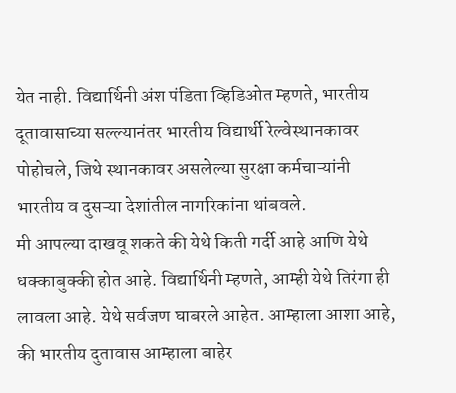येत नाही. विद्यार्थिनी अंश पंडिता व्हिडिओत म्हणते, भारतीय दूतावासाच्या सल्ल्यानंतर भारतीय विद्यार्थी रेल्वेस्थानकावर पोहोचले, जिथे स्थानकावर असलेल्या सुरक्षा कर्मचाऱ्यांनी भारतीय व दुसऱ्या देशांतील नागरिकांना थांबवले.
मी आपल्या दाखवू शकते की येथे किती गर्दी आहे आणि येथे धक्काबुक्की होत आहे. विद्यार्थिनी म्हणते, आम्ही येथे तिरंगा ही लावला आहे. येथे सर्वजण घाबरले आहेत. आम्हाला आशा आहे, की भारतीय दुतावास आम्हाला बाहेर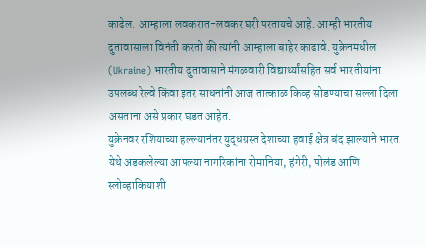काढेल. आम्हाला लवकरात-लवकर घरी परतायचे आहे. आम्ही भारतीय दुतावासाला विनंती करतो की त्यांनी आम्हाला बाहेर काढावे. युक्रेनमधील (Ukraine) भारतीय दुतावासाने मंगळवारी विद्यार्थ्यांसहित सर्व भारतीयांना उपलब्ध रेल्वे किंवा इतर साधनांनी आज तात्काळ किव्ह सोडण्याचा सल्ला दिला असताना असे प्रकार घडत आहेत.
युक्रेनवर रशियाच्या हल्ल्यानंतर युद्धग्रस्त देशाच्या हवाई क्षेत्र बंद झाल्याने भारत येथे अडकलेल्या आपल्या नागरिकांना रोमानिया, हंगेरी, पोलंड आणि स्लोव्हाकियाशी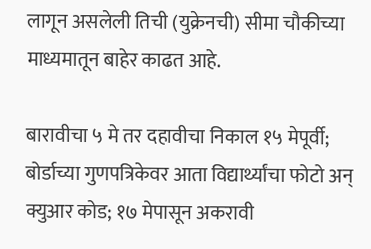लागून असलेली तिची (युक्रेनची) सीमा चौकीच्या माध्यमातून बाहेर काढत आहे.

बारावीचा ५ मे तर दहावीचा निकाल १५ मेपूर्वी; बोर्डाच्या गुणपत्रिकेवर आता विद्यार्थ्यांचा फोटो अन् क्युआर कोड; १७ मेपासून अकरावी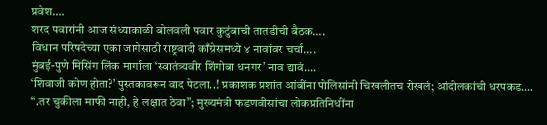प्रवेश….
शरद पवारांनी आज संध्याकाळी बोलवली पवार कुटुंबाची तातडीची बैठक….
विधान परिषदेच्या एका जागेसाठी राष्ट्रवादी काँग्रेसमध्ये ४ नावांवर चर्चा….
मुंबई-पुणे मिसिंग लिंक मार्गाला ‘स्वातंत्र्यवीर शिंगोबा धनगर’ नाव द्यावं….
‘शिवाजी कोण होता?’ पुस्तकावरून वाद पेटला..! प्रकाशक प्रशांत आंबींना पोलिसांनी चिखलीतच रोखलं; आंदोलकांची धरपकड….
“.तर चुकीला माफी नाही, हे लक्षात ठेवा”; मुख्यमंत्री फडणवीसांचा लोकप्रतिनिधींना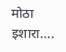मोठा इशारा….